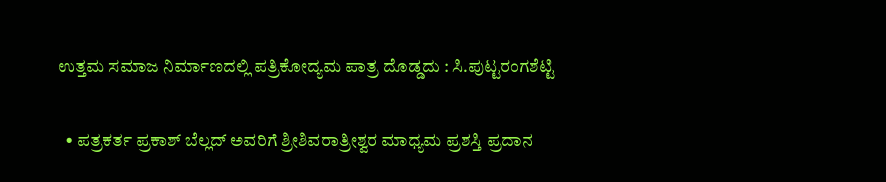ಉತ್ತಮ ಸಮಾಜ ನಿರ್ಮಾಣದಲ್ಲಿ ಪತ್ರಿಕೋದ್ಯಮ ಪಾತ್ರ ದೊಡ್ಡದು : ಸಿ.ಪುಟ್ಟರಂಗಶೆಟ್ಟಿ

  • ಪತ್ರಕರ್ತ ಪ್ರಕಾಶ್ ಬೆಲ್ಲದ್ ಅವರಿಗೆ ಶ್ರೀಶಿವರಾತ್ರೀಶ್ವರ ಮಾಧ್ಯಮ ಪ್ರಶಸ್ತಿ ಪ್ರದಾನ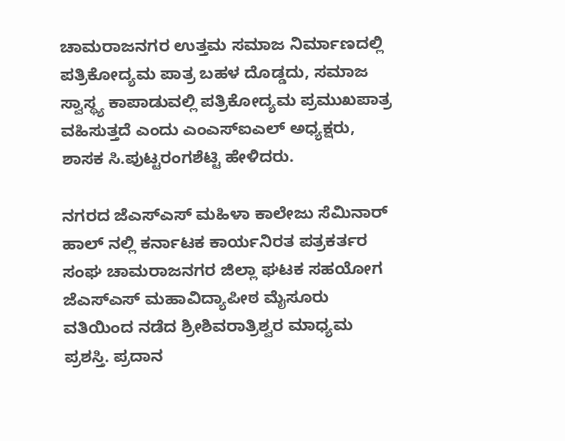ಚಾಮರಾಜನಗರ ಉತ್ತಮ ಸಮಾಜ ನಿರ್ಮಾಣದಲ್ಲಿ ಪತ್ರಿಕೋದ್ಯಮ ಪಾತ್ರ ಬಹಳ ದೊಡ್ಡದು, ಸಮಾಜ ಸ್ವಾಸ್ಥ್ಯ ಕಾಪಾಡುವಲ್ಲಿ ಪತ್ರಿಕೋದ್ಯಮ ಪ್ರಮುಖಪಾತ್ರ ವಹಿಸುತ್ತದೆ ಎಂದು ಎಂಎಸ್‌ಐಎಲ್ ಅಧ್ಯಕ್ಷರು, ಶಾಸಕ ಸಿ.ಪುಟ್ಟರಂಗಶೆಟ್ಟಿ ಹೇಳಿದರು.

ನಗರದ ಜೆಎಸ್‌ಎಸ್ ಮಹಿಳಾ ಕಾಲೇಜು ಸೆಮಿನಾರ್ ಹಾಲ್ ನಲ್ಲಿ ಕರ್ನಾಟಕ ಕಾರ್ಯನಿರತ ಪತ್ರಕರ್ತರ ಸಂಘ ಚಾಮರಾಜನಗರ ಜಿಲ್ಲಾ ಘಟಕ ಸಹಯೋಗ ಜೆಎಸ್‌ಎಸ್‌ ಮಹಾವಿದ್ಯಾಪೀಠ ಮೈಸೂರು ವತಿಯಿಂದ ನಡೆದ ಶ್ರೀಶಿವರಾತ್ರಿಶ್ವರ ಮಾಧ್ಯಮ ಪ್ರಶಸ್ತಿ. ಪ್ರದಾನ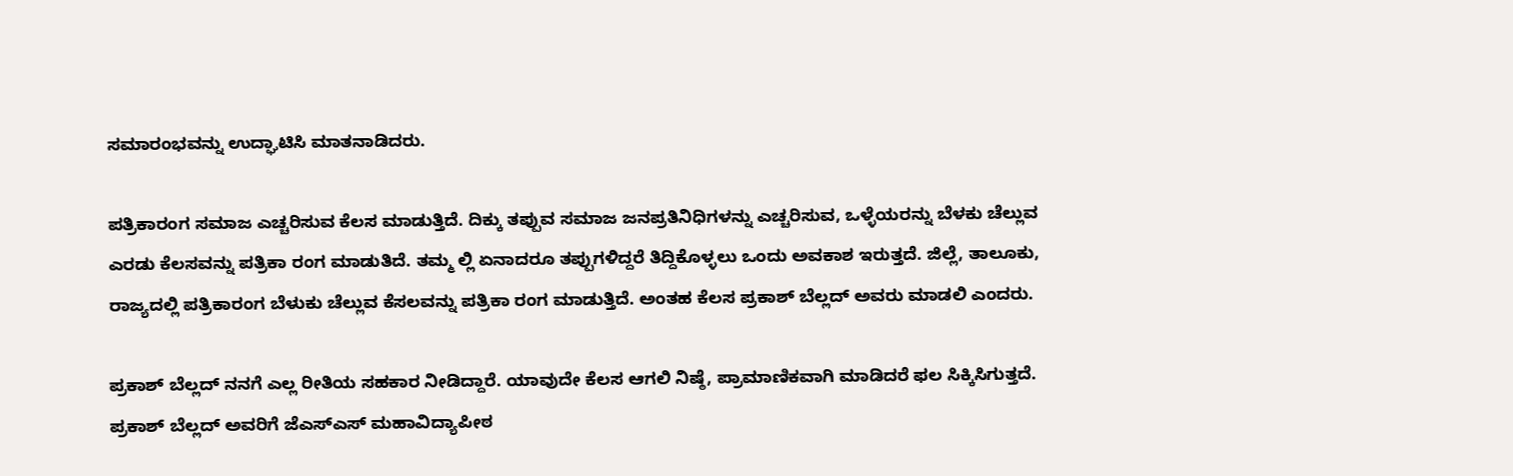ಸಮಾರಂಭವನ್ನು ಉದ್ಘಾಟಿಸಿ ಮಾತನಾಡಿದರು.

ಪತ್ರಿಕಾರಂಗ ಸಮಾಜ ಎಚ್ಚರಿಸುವ ಕೆಲಸ ಮಾಡುತ್ತಿದೆ. ದಿಕ್ಕು ತಪ್ಪುವ ಸಮಾಜ ಜನಪ್ರತಿನಿಧಿಗಳನ್ನು ಎಚ್ಚರಿಸುವ, ಒಳ್ಳೆಯರನ್ನು ಬೆಳಕು ಚೆಲ್ಲುವ ಎರಡು ಕೆಲಸವನ್ನು ಪತ್ರಿಕಾ ರಂಗ ಮಾಡುತಿದೆ. ತಮ್ಮ ಲ್ಲಿ ಏನಾದರೂ ತಪ್ಪುಗಳಿದ್ದರೆ ತಿದ್ದಿಕೊಳ್ಳಲು ಒಂದು ಅವಕಾಶ ಇರುತ್ತದೆ. ಜಿಲ್ಲೆ, ತಾಲೂಕು, ರಾಜ್ಯದಲ್ಲಿ ಪತ್ರಿಕಾರಂಗ ಬೆಳುಕು ಚೆಲ್ಲುವ ಕೆಸಲವನ್ನು ಪತ್ರಿಕಾ ರಂಗ ಮಾಡುತ್ತಿದೆ. ಅಂತಹ ಕೆಲಸ ಪ್ರಕಾಶ್ ಬೆಲ್ಲದ್ ಅವರು ಮಾಡಲಿ ಎಂದರು.

ಪ್ರಕಾಶ್ ಬೆಲ್ಲದ್ ನನಗೆ ಎಲ್ಲ ರೀತಿಯ ಸಹಕಾರ ನೀಡಿದ್ದಾರೆ. ಯಾವುದೇ ಕೆಲಸ ಆಗಲಿ ನಿಷ್ಠೆ, ಪ್ರಾಮಾಣಿಕವಾಗಿ ಮಾಡಿದರೆ ಫಲ ಸಿಕ್ಕಿಸಿಗುತ್ತದೆ. ಪ್ರಕಾಶ್ ಬೆಲ್ಲದ್ ಅವರಿಗೆ ಜೆಎಸ್‌ಎಸ್‌ ಮಹಾವಿದ್ಯಾಪೀಠ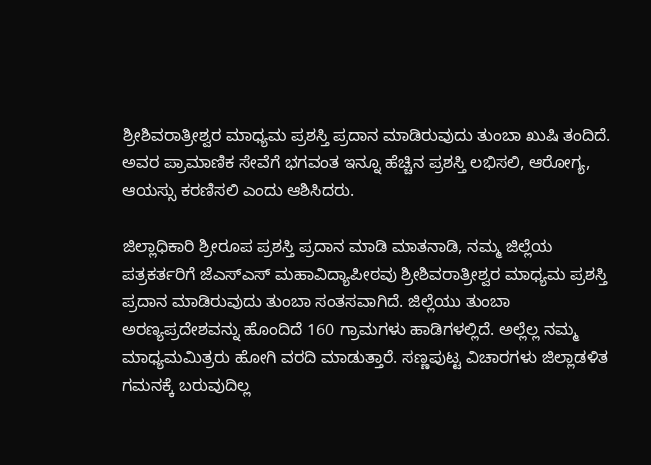ಶ್ರೀಶಿವರಾತ್ರೀಶ್ವರ ಮಾಧ್ಯಮ ಪ್ರಶಸ್ತಿ ಪ್ರದಾನ ಮಾಡಿರುವುದು ತುಂಬಾ ಖುಷಿ ತಂದಿದೆ. ಅವರ ಪ್ರಾಮಾಣಿಕ ಸೇವೆಗೆ ಭಗವಂತ ಇನ್ನೂ ಹೆಚ್ಚಿನ ಪ್ರಶಸ್ತಿ ಲಭಿಸಲಿ, ಆರೋಗ್ಯ, ಆಯಸ್ಸು ಕರಣಿಸಲಿ ಎಂದು ಆಶಿಸಿದರು.

ಜಿಲ್ಲಾಧಿಕಾರಿ ಶ್ರೀರೂಪ ಪ್ರಶಸ್ತಿ ಪ್ರದಾನ ಮಾಡಿ ಮಾತನಾಡಿ, ನಮ್ಮ ಜಿಲ್ಲೆಯ ಪತ್ರಕರ್ತರಿಗೆ ಜೆಎಸ್‌ಎಸ್ ಮಹಾವಿದ್ಯಾಪೀಠವು ಶ್ರೀಶಿವರಾತ್ರೀಶ್ವರ ಮಾಧ್ಯಮ ಪ್ರಶಸ್ತಿ ಪ್ರದಾನ ಮಾಡಿರುವುದು ತುಂಬಾ ಸಂತಸವಾಗಿದೆ. ಜಿಲ್ಲೆಯು ತುಂಬಾ  ಅರಣ್ಯಪ್ರದೇಶವನ್ನು ಹೊಂದಿದೆ 160 ಗ್ರಾಮಗಳು ಹಾಡಿಗಳಲ್ಲಿದೆ. ಅಲ್ಲೆಲ್ಲ ನಮ್ಮ ಮಾಧ್ಯಮಮಿತ್ರರು ಹೋಗಿ ವರದಿ ಮಾಡುತ್ತಾರೆ. ಸಣ್ಣಪುಟ್ಟ ವಿಚಾರಗಳು ಜಿಲ್ಲಾಡಳಿತ ಗಮನಕ್ಕೆ ಬರುವುದಿಲ್ಲ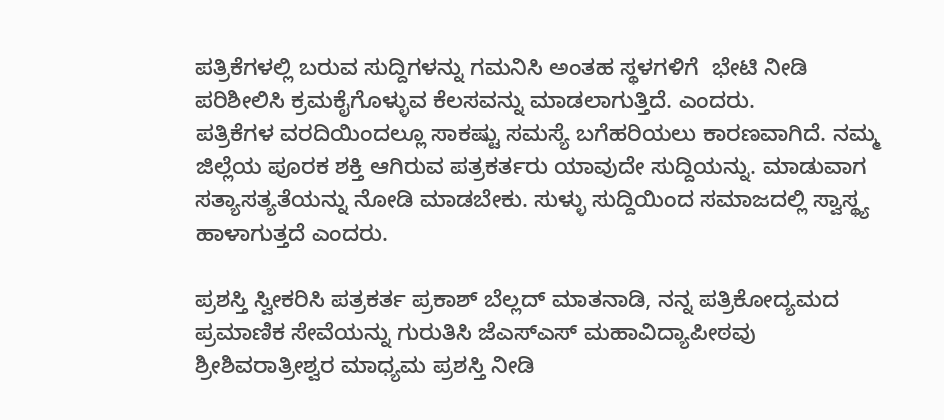ಪತ್ರಿಕೆಗಳಲ್ಲಿ ಬರುವ ಸುದ್ದಿಗಳನ್ನು ಗಮನಿಸಿ ಅಂತಹ ಸ್ಥಳಗಳಿಗೆ  ಭೇಟಿ ನೀಡಿ ಪರಿಶೀಲಿಸಿ ಕ್ರಮಕೈಗೊಳ್ಳುವ ಕೆಲಸವನ್ನು ಮಾಡಲಾಗುತ್ತಿದೆ. ಎಂದರು.
ಪತ್ರಿಕೆಗಳ ವರದಿಯಿಂದಲ್ಲೂ ಸಾಕಷ್ಟು ಸಮಸ್ಯೆ ಬಗೆಹರಿಯಲು ಕಾರಣವಾಗಿದೆ. ನಮ್ಮ ಜಿಲ್ಲೆಯ ಪೂರಕ ಶಕ್ತಿ ಆಗಿರುವ ಪತ್ರಕರ್ತರು ಯಾವುದೇ ಸುದ್ದಿಯನ್ನು. ಮಾಡುವಾಗ ಸತ್ಯಾಸತ್ಯತೆಯನ್ನು ನೋಡಿ ಮಾಡಬೇಕು. ಸುಳ್ಳು ಸುದ್ದಿಯಿಂದ ಸಮಾಜದಲ್ಲಿ ಸ್ವಾಸ್ಥ್ಯ ಹಾಳಾಗುತ್ತದೆ ಎಂದರು.

ಪ್ರಶಸ್ತಿ ಸ್ವೀಕರಿಸಿ ಪತ್ರಕರ್ತ ಪ್ರಕಾಶ್ ಬೆಲ್ಲದ್ ಮಾತನಾಡಿ, ನನ್ನ ಪತ್ರಿಕೋದ್ಯಮದ ಪ್ರಮಾಣಿಕ ಸೇವೆಯನ್ನು ಗುರುತಿಸಿ ಜೆಎಸ್‌ಎಸ್ ಮಹಾವಿದ್ಯಾಪೀಠವು ಶ್ರೀಶಿವರಾತ್ರೀಶ್ವರ ಮಾಧ್ಯಮ ಪ್ರಶಸ್ತಿ ನೀಡಿ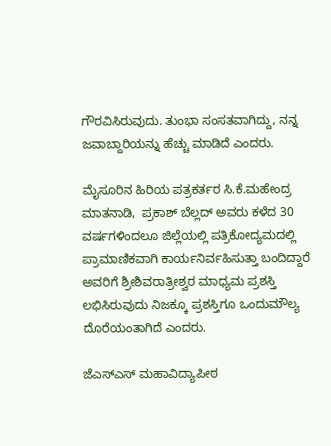ಗೌರವಿಸಿರುವುದು. ತುಂಭಾ ಸಂಸತವಾಗಿದ್ದು, ನನ್ನ ಜವಾಬ್ದಾರಿಯನ್ನು ಹೆಚ್ಚು ಮಾಡಿದೆ ಎಂದರು.

ಮೈಸೂರಿನ ಹಿರಿಯ ಪತ್ರಕರ್ತರ ಸಿ.ಕೆ.ಮಹೇಂದ್ರ ಮಾತನಾಡಿ,  ಪ್ರಕಾಶ್ ಬೆಲ್ಲದ್ ಅವರು ಕಳೆದ 30 ವರ್ಷಗಳಿಂದಲೂ ಜಿಲ್ಲೆಯಲ್ಲಿ ಪತ್ರಿಕೋದ್ಯಮದಲ್ಲಿ ಪ್ರಾಮಾಣಿಕವಾಗಿ ಕಾರ್ಯನಿರ್ವಹಿಸುತ್ತಾ ಬಂದಿದ್ದಾರೆ ಅವರಿಗೆ ಶ್ರೀಶಿವರಾತ್ರೀಶ್ವರ ಮಾಧ್ಯಮ ಪ್ರಶಸ್ತಿ ಲಭಿಸಿರುವುದು ನಿಜಕ್ಕೂ ಪ್ರಶಸ್ತಿಗೂ ಒಂದು‌ಮೌಲ್ಯ ದೊರೆಯಂತಾಗಿದೆ ಎಂದರು.

ಜೆಎಸ್‌ಎಸ್ ಮಹಾವಿದ್ಯಾಪೀಠ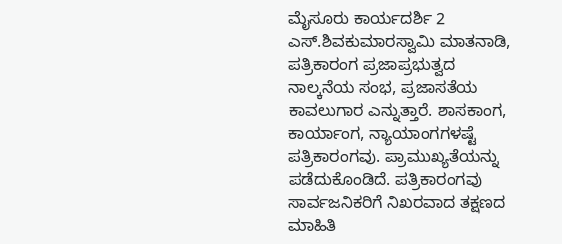ಮೈಸೂರು ಕಾರ್ಯದರ್ಶಿ 2 ಎಸ್.ಶಿವಕುಮಾರಸ್ವಾಮಿ ಮಾತನಾಡಿ, ಪತ್ರಿಕಾರಂಗ ಪ್ರಜಾಪ್ರಭುತ್ವದ ನಾಲ್ಕನೆಯ ಸಂಭ, ಪ್ರಜಾಸತೆಯ ಕಾವಲುಗಾರ ಎನ್ನುತ್ತಾರೆ. ಶಾಸಕಾಂಗ, ಕಾರ್ಯಾಂಗ, ನ್ಯಾಯಾಂಗಗಳಷ್ಟೆ ಪತ್ರಿಕಾರಂಗವು. ಪ್ರಾಮುಖ್ಯತೆಯನ್ನು ಪಡೆದುಕೊಂಡಿದೆ. ಪತ್ರಿಕಾರಂಗವು ಸಾರ್ವಜನಿಕರಿಗೆ ನಿಖರವಾದ ತಕ್ಷಣದ ಮಾಹಿತಿ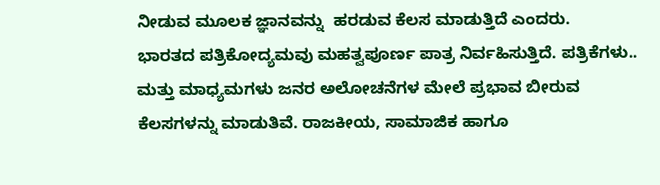ನೀಡುವ ಮೂಲಕ ಜ್ಞಾನವನ್ನು  ಹರಡುವ ಕೆಲಸ ಮಾಡುತ್ತಿದೆ ಎಂದರು.
ಭಾರತದ ಪತ್ರಿಕೋದ್ಯಮವು ಮಹತ್ವಪೂರ್ಣ ಪಾತ್ರ ನಿರ್ವಹಿಸುತ್ತಿದೆ. ಪತ್ರಿಕೆಗಳು.. ಮತ್ತು ಮಾಧ್ಯಮಗಳು ಜನರ ಅಲೋಚನೆಗಳ ಮೇಲೆ ಪ್ರಭಾವ ಬೀರುವ
ಕೆಲಸಗಳನ್ನು ಮಾಡುತಿವೆ. ರಾಜಕೀಯ, ಸಾಮಾಜಿಕ ಹಾಗೂ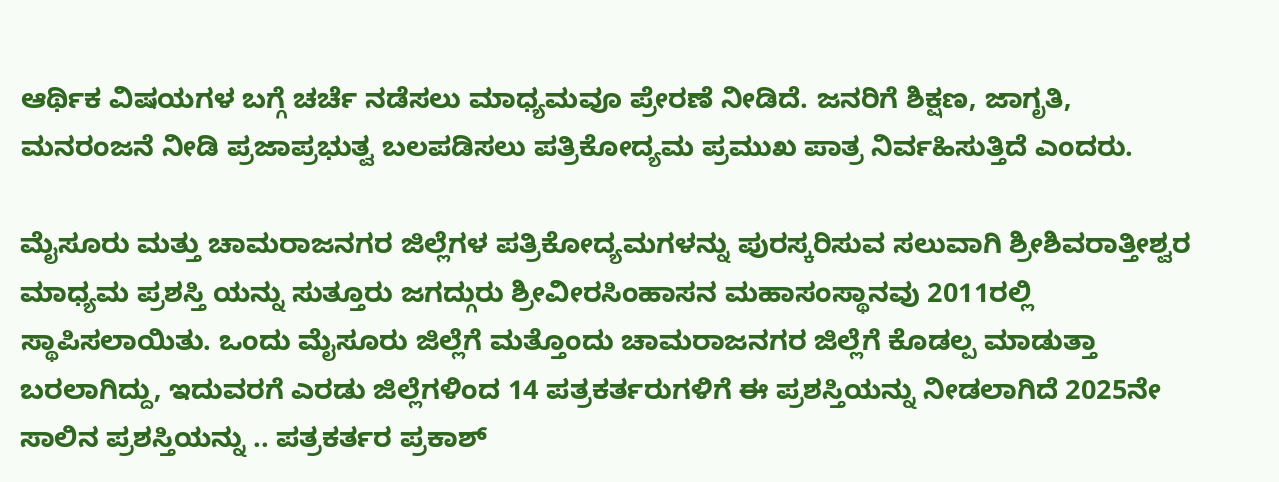ಆರ್ಥಿಕ ವಿಷಯಗಳ ಬಗ್ಗೆ ಚರ್ಚೆ ನಡೆಸಲು ಮಾಧ್ಯಮವೂ ಪ್ರೇರಣೆ ನೀಡಿದೆ. ಜನರಿಗೆ ಶಿಕ್ಷಣ, ಜಾಗೃತಿ, ಮನರಂಜನೆ ನೀಡಿ ಪ್ರಜಾಪ್ರಭುತ್ವ ಬಲಪಡಿಸಲು ಪತ್ರಿಕೋದ್ಯಮ ಪ್ರಮುಖ ಪಾತ್ರ ನಿರ್ವಹಿಸುತ್ತಿದೆ ಎಂದರು.

ಮೈಸೂರು ಮತ್ತು ಚಾಮರಾಜನಗರ ಜಿಲ್ಲೆಗಳ ಪತ್ರಿಕೋದ್ಯಮಗಳನ್ನು ಪುರಸ್ಕರಿಸುವ ಸಲುವಾಗಿ ಶ್ರೀಶಿವರಾತ್ತೀಶ್ವರ ಮಾಧ್ಯಮ ಪ್ರಶಸ್ತಿ ಯನ್ನು ಸುತ್ತೂರು ಜಗದ್ಗುರು ಶ್ರೀವೀರಸಿಂಹಾಸನ ಮಹಾಸಂಸ್ಥಾನವು 2011ರಲ್ಲಿ ಸ್ಥಾಪಿಸಲಾಯಿತು. ಒಂದು ಮೈಸೂರು ಜಿಲ್ಲೆಗೆ ಮತ್ತೊಂದು ಚಾಮರಾಜನಗರ ಜಿಲ್ಲೆಗೆ ಕೊಡಲ್ಪ ಮಾಡುತ್ತಾ ಬರಲಾಗಿದ್ದು, ಇದುವರಗೆ ಎರಡು ಜಿಲ್ಲೆಗಳಿಂದ 14 ಪತ್ರಕರ್ತರುಗಳಿಗೆ ಈ ಪ್ರಶಸ್ತಿಯನ್ನು ನೀಡಲಾಗಿದೆ 2025ನೇ ಸಾಲಿನ ಪ್ರಶಸ್ತಿಯನ್ನು .. ಪತ್ರಕರ್ತರ ಪ್ರಕಾಶ್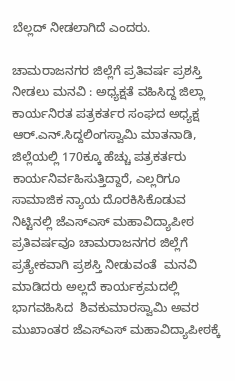ಬೆಲ್ಲದ್ ನೀಡಲಾಗಿದೆ ಎಂದರು.

ಚಾಮರಾಜನಗರ ಜಿಲ್ಲೆಗೆ ಪ್ರತಿವರ್ಷ ಪ್ರಶಸ್ತಿ ನೀಡಲು ಮನವಿ : ಅಧ್ಯಕ್ಷತೆ ವಹಿಸಿದ್ದ ಜಿಲ್ಲಾ ಕಾರ್ಯನಿರತ ಪತ್ರಕರ್ತರ ಸಂಘದ ಅಧ್ಯಕ್ಷ ಆರ್.ಎನ್.ಸಿದ್ದಲಿಂಗಸ್ವಾಮಿ ಮಾತನಾಡಿ, ಜಿಲ್ಲೆಯಲ್ಲಿ 170ಕ್ಕೂ ಹೆಚ್ಚು ಪತ್ರಕರ್ತರು ಕಾರ್ಯನಿರ್ವಹಿಸುತ್ತಿದ್ದಾರೆ, ಎಲ್ಲರಿಗೂ ಸಾಮಾಜಿಕ ನ್ಯಾಯ ದೊರಕಿಸಿಕೊಡುವ ನಿಟ್ಟಿನಲ್ಲಿ ಜೆಎಸ್‌ಎಸ್ ಮಹಾವಿದ್ಯಾಪೀಠ ಪ್ರತಿವರ್ಷವೂ ಚಾಮರಾಜನಗರ ಜಿಲ್ಲೆಗೆ ಪ್ರತ್ಯೇಕವಾಗಿ ಪ್ರಶಸ್ತಿ ನೀಡುವಂತೆ  ಮನವಿ ಮಾಡಿದರು ಅಲ್ಲದೆ ಕಾರ್ಯಕ್ರಮದಲ್ಲಿ ಭಾಗವಹಿಸಿದ  ಶಿವಕುಮಾರಸ್ವಾಮಿ ಅವರ ಮುಖಾಂತರ ಜೆಎಸ್‌ಎಸ್‌ ಮಹಾವಿದ್ಯಾಪೀಠಕ್ಕೆ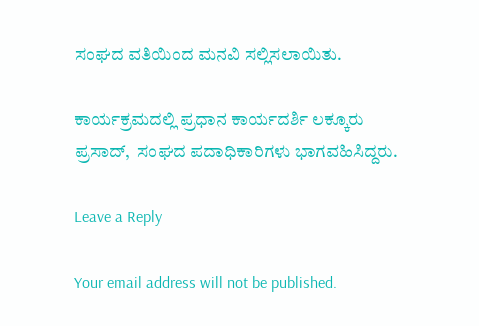ಸಂಘದ ವತಿಯಿಂದ ಮನವಿ ಸಲ್ಲಿಸಲಾಯಿತು.

ಕಾರ್ಯಕ್ರಮದಲ್ಲಿ ಪ್ರಧಾನ ಕಾರ್ಯದರ್ಶಿ ಲಕ್ಕೂರು ಪ್ರಸಾದ್,  ಸಂಘದ ಪದಾಧಿಕಾರಿಗಳು ಭಾಗವಹಿಸಿದ್ದರು.

Leave a Reply

Your email address will not be published.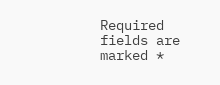Required fields are marked *